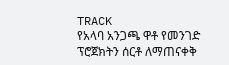TRACK
የአላባ አንጋጫ ዋቶ የመንገድ ፕሮጀክትን ሰርቶ ለማጠናቀቅ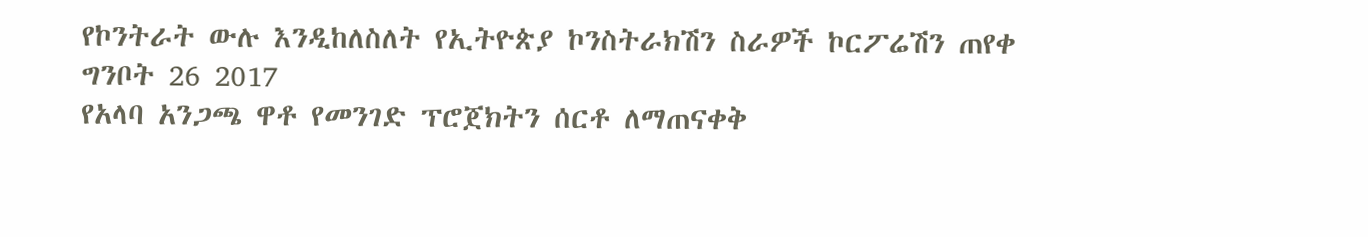የኮንትራት ውሉ እንዲከለስለት የኢትዮጵያ ኮንስትራክሽን ስራዎች ኮርፖሬሽን ጠየቀ
ግንቦት 26 2017
የአላባ አንጋጫ ዋቶ የመንገድ ፕሮጀክትን ሰርቶ ለማጠናቀቅ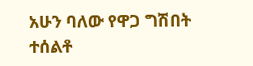አሁን ባለው የዋጋ ግሽበት ተሰልቶ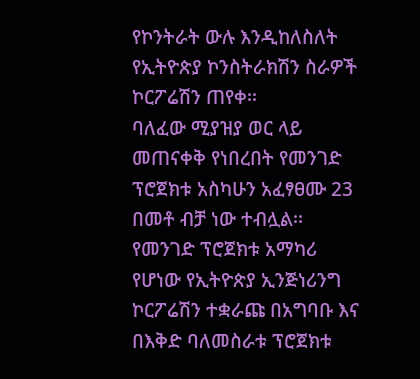የኮንትራት ውሉ እንዲከለስለት የኢትዮጵያ ኮንስትራክሽን ስራዎች ኮርፖሬሽን ጠየቀ፡፡
ባለፈው ሚያዝያ ወር ላይ መጠናቀቅ የነበረበት የመንገድ ፕሮጀክቱ አስካሁን አፈፃፀሙ 23 በመቶ ብቻ ነው ተብሏል፡፡
የመንገድ ፕሮጀክቱ አማካሪ የሆነው የኢትዮጵያ ኢንጅነሪንግ ኮርፖሬሽን ተቋራጩ በአግባቡ እና በእቅድ ባለመስራቱ ፕሮጀክቱ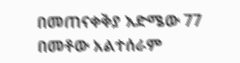በመጠናቀቅያ እድሜው 77 በመቶው አልተሰራም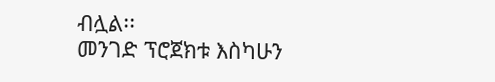ብሏል፡፡
መንገድ ፕሮጀክቱ እስካሁን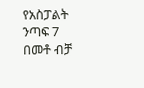የአስፓልት ንጣፍ 7 በመቶ ብቻ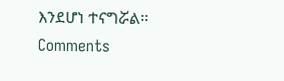እንደሆነ ተናግሯል፡፡
Comments